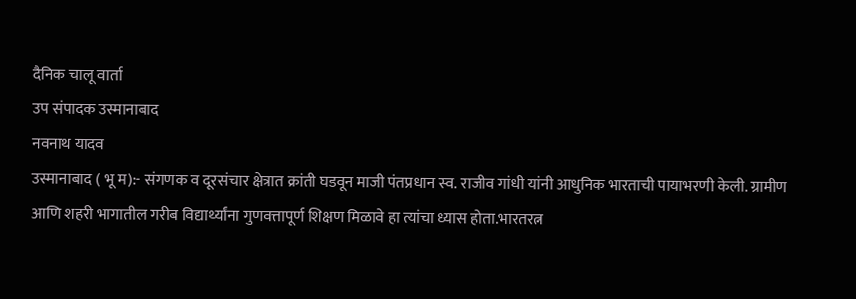दैनिक चालू वार्ता
उप संपादक उस्मानाबाद
नवनाथ यादव
उस्मानाबाद ( भू म):- संगणक व दूरसंचार क्षेत्रात क्रांती घडवून माजी पंतप्रधान स्व. राजीव गांधी यांनी आधुनिक भारताची पायाभरणी केली. ग्रामीण आणि शहरी भागातील गरीब विद्यार्थ्यांना गुणवत्तापूर्ण शिक्षण मिळावे हा त्यांचा ध्यास होता.भारतरत्न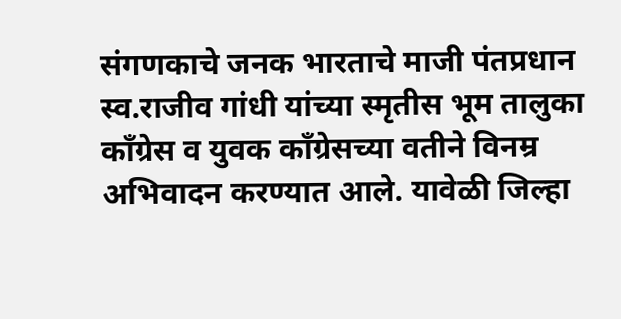संगणकाचे जनक भारताचे माजी पंतप्रधान स्व.राजीव गांधी यांच्या स्मृतीस भूम तालुका काँग्रेस व युवक काँग्रेसच्या वतीने विनम्र अभिवादन करण्यात आले. यावेळी जिल्हा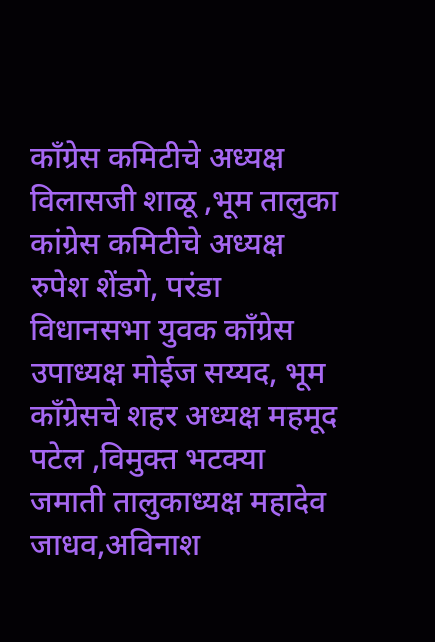काँग्रेस कमिटीचे अध्यक्ष विलासजी शाळू ,भूम तालुका कांग्रेस कमिटीचे अध्यक्ष रुपेश शेंडगे, परंडा विधानसभा युवक काँग्रेस उपाध्यक्ष मोईज सय्यद, भूम काँग्रेसचे शहर अध्यक्ष महमूद पटेल ,विमुक्त भटक्या जमाती तालुकाध्यक्ष महादेव जाधव,अविनाश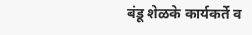बंडू शेळके कार्यकर्ते व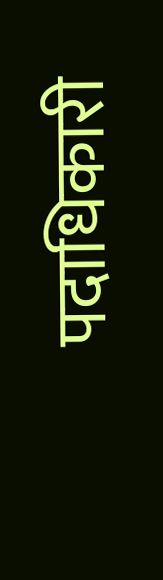पदाधिकारी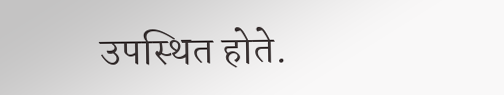उपस्थित होते.